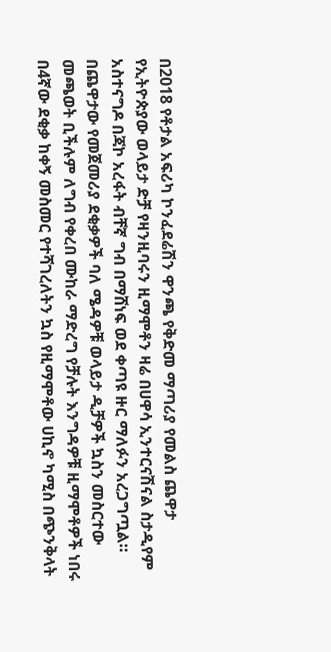በ2018 የቶታል አፍሪካ ኮንፈደሬሽን ዋንጫ የቅድመ ማጣሪያ የመልስ ጨዋታ የኢትዮጵያው ወላይታ ድቻ የዛንዚባሩን ዚማሞቶን ዛሬ በሀዋሳ ኢንተርናሽናል ስታዲየም አስተናግዶ በጃኮ አረፋት ብቸኛ ግብ በማሸነፍ ወደ ቀጣዩ ዙር ማለፉን አረጋግጧል።
በጨዋታው የመጀመሪያ ደቂቃዎች ባለ ሜዳዎቹ ወላይታ ዲቻዎች ኳስን መስርተው መጫወት ቢችሉም ለግብ የቀረበ ሙከራ ማድረግ የቻሉት እንግዳዎቹ ዚማሞቶዎች ነበሩ በ4ኛው ደቂቃ ከቀኝ መስመር የተሻገረለትን ኳስ የዚማሞቶው ሀኪኖ ካሚስ በጭንቅላት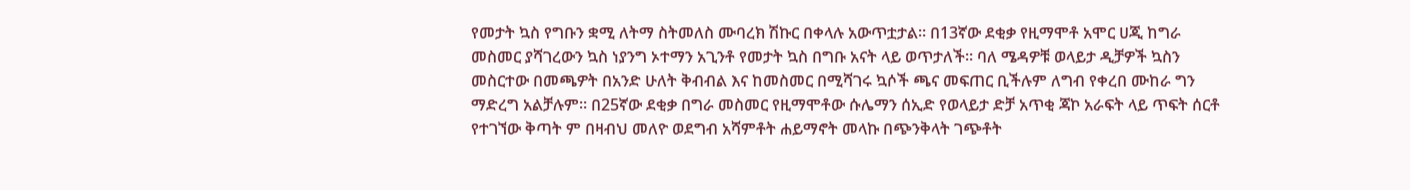የመታት ኳስ የግቡን ቋሚ ለትማ ስትመለስ ሙባረክ ሽኩር በቀላሉ አውጥቷታል። በ13ኛው ደቂቃ የዚማሞቶ አሞር ሀጂ ከግራ መስመር ያሻገረውን ኳስ ነያንግ ኦተማን አጊንቶ የመታት ኳስ በግቡ አናት ላይ ወጥታለች። ባለ ሜዳዎቹ ወላይታ ዲቻዎች ኳስን መስርተው በመጫዎት በአንድ ሁለት ቅብብል እና ከመስመር በሚሻገሩ ኳሶች ጫና መፍጠር ቢችሉም ለግብ የቀረበ ሙከራ ግን ማድረግ አልቻሉም። በ25ኛው ደቂቃ በግራ መስመር የዚማሞቶው ሱሌማን ሰኢድ የወላይታ ድቻ አጥቂ ጃኮ አራፍት ላይ ጥፍት ሰርቶ የተገኘው ቅጣት ም በዛብህ መለዮ ወደግብ አሻምቶት ሐይማኖት መላኩ በጭንቅላት ገጭቶት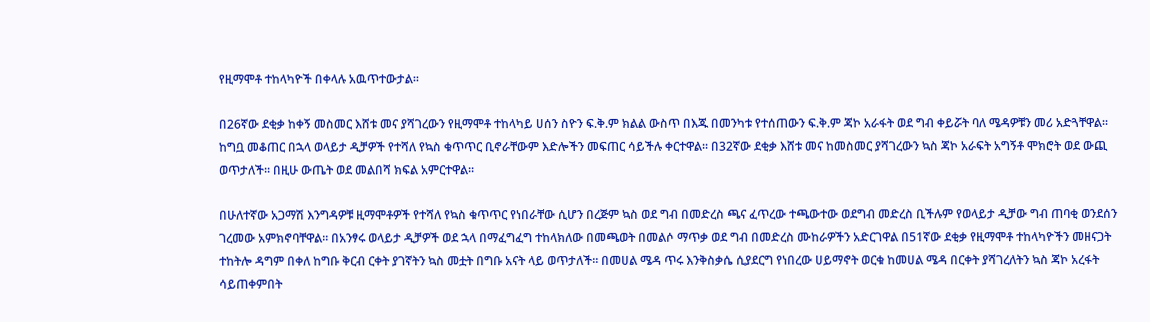የዚማሞቶ ተከላካዮች በቀላሉ አዉጥተውታል፡፡

በ26ኛው ደቂቃ ከቀኝ መስመር እሸቱ መና ያሻገረውን የዚማሞቶ ተከላካይ ሀሰን ስዮን ፍ.ቅ.ም ክልል ውስጥ በእጁ በመንካቱ የተሰጠውን ፍ.ቅ.ም ጃኮ አራፋት ወደ ግብ ቀይሯት ባለ ሜዳዎቹን መሪ አድጓቸዋል። ከግቧ መቆጠር በኋላ ወላይታ ዲቻዎች የተሻለ የኳስ ቁጥጥር ቢኖራቸውም እድሎችን መፍጠር ሳይችሉ ቀርተዋል። በ32ኛው ደቂቃ እሸቱ መና ከመስመር ያሻገረውን ኳስ ጃኮ አራፍት አግኝቶ ሞክሮት ወደ ውጪ ወጥታለች። በዚሁ ውጤት ወደ መልበሻ ክፍል አምርተዋል።

በሁለተኛው አጋማሽ እንግዳዎቹ ዚማሞቶዎች የተሻለ የኳስ ቁጥጥር የነበራቸው ሲሆን በረጅም ኳስ ወደ ግብ በመድረስ ጫና ፈጥረው ተጫውተው ወደግብ መድረስ ቢችሉም የወላይታ ዲቻው ግብ ጠባቂ ወንደሰን ገረመው አምክኖባቸዋል። በአንፃሩ ወላይታ ዲቻዎች ወደ ኋላ በማፈግፈግ ተከላክለው በመጫወት በመልሶ ማጥቃ ወደ ግብ በመድረስ ሙከራዎችን አድርገዋል በ51ኛው ደቂቃ የዚማሞቶ ተከላካዮችን መዘናጋት ተከትሎ ዳግም በቀለ ከግቡ ቅርብ ርቀት ያገኛትን ኳስ መቷት በግቡ አናት ላይ ወጥታለች። በመሀል ሜዳ ጥሩ እንቅስቃሴ ሲያደርግ የነበረው ሀይማኖት ወርቁ ከመሀል ሜዳ በርቀት ያሻገረለትን ኳስ ጃኮ አረፋት ሳይጠቀምበት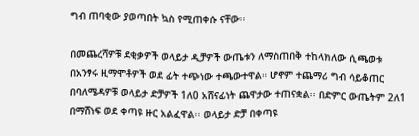ግብ ጠባቂው ያወጣበት ኳስ የሚጠቀሱ ናቸው፡፡

በመጨረሻዎቹ ደቂቃዎች ወላይታ ዲቻዎች ውጤቱን ለማስጠበቅ ተከላክለው ሲጫወቱ በአንፃሩ ዚማሞቶዎች ወደ ፊት ተጭነው ተጫውተዋል። ሆኖም ተጨማሪ ግብ ሳይቆጠር በባለሜዳዎቹ ወላይታ ድቻዎች 1ለ0 አሸናፊነት ጨዋታው ተጠናቋል፡፡ በድምር ውጤትም 2ለ1 በማሸነፍ ወደ ቀጣዩ ዙር አልፈዋል፡፡ ወላይታ ድቻ በቀጣዩ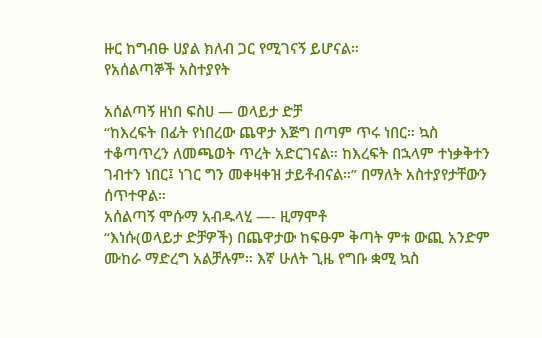ዙር ከግብፁ ሀያል ክለብ ጋር የሚገናኝ ይሆናል።
የአሰልጣኞች አስተያየት

አሰልጣኝ ዘነበ ፍስሀ — ወላይታ ድቻ
“ከእረፍት በፊት የነበረው ጨዋታ እጅግ በጣም ጥሩ ነበር። ኳስ ተቆጣጥረን ለመጫወት ጥረት አድርገናል። ከእረፍት በኋላም ተነቃቅተን ገብተን ነበር፤ ነገር ግን መቀዛቀዝ ታይቶብናል።” በማለት አስተያየታቸውን ሰጥተዋል።
አሰልጣኝ ሞሱማ አብዱላሂ —- ዚማሞቶ
“እነሱ(ወላይታ ድቻዎች) በጨዋታው ከፍፁም ቅጣት ምቱ ውጪ አንድም ሙከራ ማድረግ አልቻሉም። እኛ ሁለት ጊዜ የግቡ ቋሚ ኳስ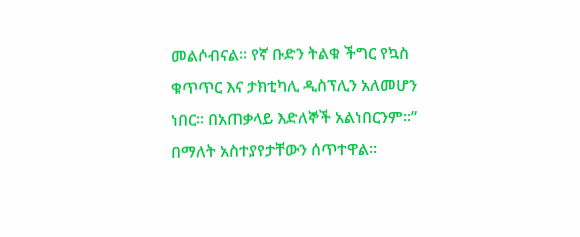መልሶብናል። የኛ ቡድን ትልቁ ችግር የኳስ ቁጥጥር እና ታክቲካሊ ዲስፕሊን አለመሆን ነበር። በአጠቃላይ እድለኞች አልነበርንም።” በማለት አስተያየታቸውን ሰጥተዋል።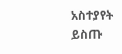አስተያየት ይስጡ